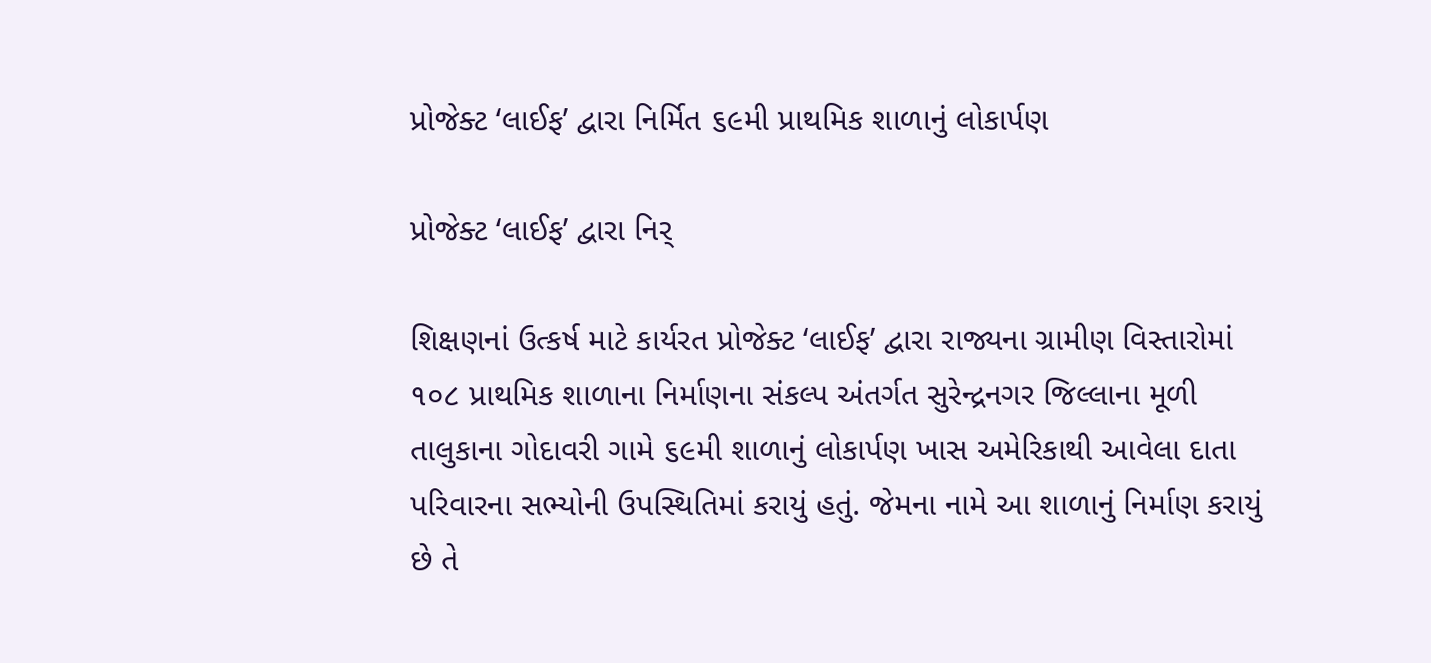પ્રોજેક્ટ ‘લાઈફ’ દ્વારા નિર્મિત ૬૯મી પ્રાથમિક શાળાનું લોકાર્પણ

પ્રોજેક્ટ ‘લાઈફ’ દ્વારા નિર્

શિક્ષણનાં ઉત્કર્ષ માટે કાર્યરત પ્રોજેક્ટ ‘લાઈફ’ દ્વારા રાજ્યના ગ્રામીણ વિસ્તારોમાં ૧૦૮ પ્રાથમિક શાળાના નિર્માણના સંકલ્પ અંતર્ગત સુરેન્દ્રનગર જિલ્લાના મૂળી તાલુકાના ગોદાવરી ગામે ૬૯મી શાળાનું લોકાર્પણ ખાસ અમેરિકાથી આવેલા દાતા પરિવારના સભ્યોની ઉપસ્થિતિમાં કરાયું હતું. જેમના નામે આ શાળાનું નિર્માણ કરાયું છે તે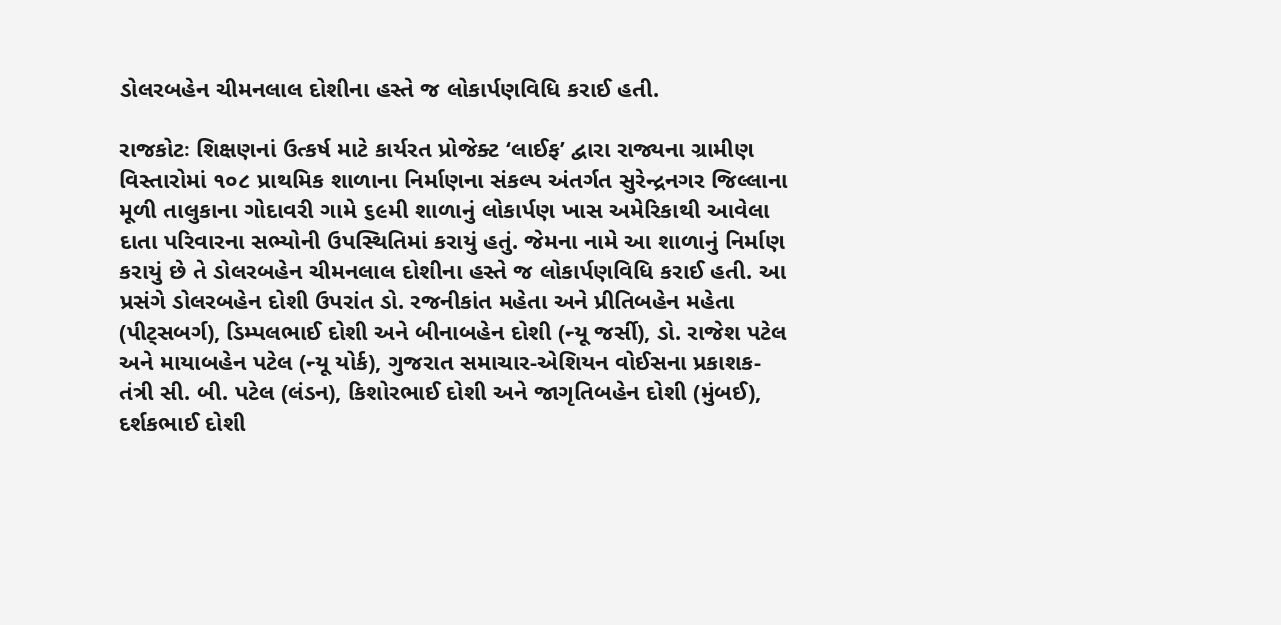ડોલરબહેન ચીમનલાલ દોશીના હસ્તે જ લોકાર્પણવિધિ કરાઈ હતી.

રાજકોટઃ શિક્ષણનાં ઉત્કર્ષ માટે કાર્યરત પ્રોજેક્ટ ‘લાઈફ’ દ્વારા રાજ્યના ગ્રામીણ વિસ્તારોમાં ૧૦૮ પ્રાથમિક શાળાના નિર્માણના સંકલ્પ અંતર્ગત સુરેન્દ્રનગર જિલ્લાના મૂળી તાલુકાના ગોદાવરી ગામે ૬૯મી શાળાનું લોકાર્પણ ખાસ અમેરિકાથી આવેલા દાતા પરિવારના સભ્યોની ઉપસ્થિતિમાં કરાયું હતું. જેમના નામે આ શાળાનું નિર્માણ કરાયું છે તે ડોલરબહેન ચીમનલાલ દોશીના હસ્તે જ લોકાર્પણવિધિ કરાઈ હતી. આ પ્રસંગે ડોલરબહેન દોશી ઉપરાંત ડો. રજનીકાંત મહેતા અને પ્રીતિબહેન મહેતા (પીટ્સબર્ગ), ડિમ્પલભાઈ દોશી અને બીનાબહેન દોશી (ન્યૂ જર્સી), ડો. રાજેશ પટેલ અને માયાબહેન પટેલ (ન્યૂ યોર્ક), ગુજરાત સમાચાર-એશિયન વોઈસના પ્રકાશક-તંત્રી સી. બી. પટેલ (લંડન), કિશોરભાઈ દોશી અને જાગૃતિબહેન દોશી (મુંબઈ), દર્શકભાઈ દોશી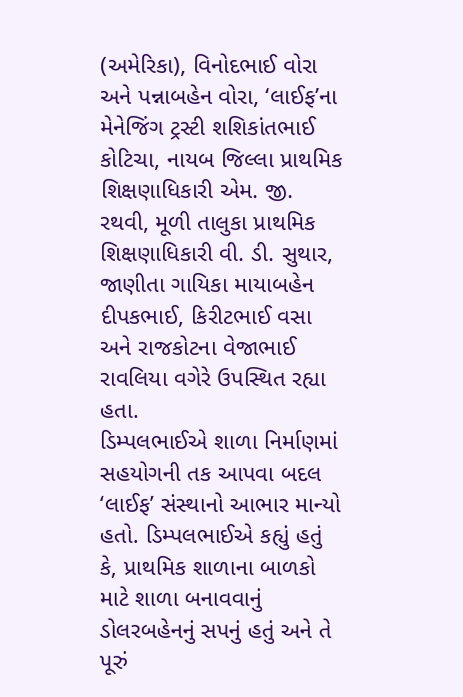(અમેરિકા), વિનોદભાઈ વોરા અને પન્નાબહેન વોરા, ‘લાઈફ’ના મેનેજિંગ ટ્રસ્ટી શશિકાંતભાઈ કોટિચા, નાયબ જિલ્લા પ્રાથમિક શિક્ષણાધિકારી એમ. જી. રથવી, મૂળી તાલુકા પ્રાથમિક શિક્ષણાધિકારી વી. ડી. સુથાર, જાણીતા ગાયિકા માયાબહેન દીપકભાઈ, કિરીટભાઈ વસા અને રાજકોટના વેજાભાઈ રાવલિયા વગેરે ઉપસ્થિત રહ્યા હતા.
ડિમ્પલભાઈએ શાળા નિર્માણમાં સહયોગની તક આપવા બદલ ‘લાઈફ’ સંસ્થાનો આભાર માન્યો હતો. ડિમ્પલભાઈએ કહ્યું હતું કે, પ્રાથમિક શાળાના બાળકો માટે શાળા બનાવવાનું ડોલરબહેનનું સપનું હતું અને તે પૂરું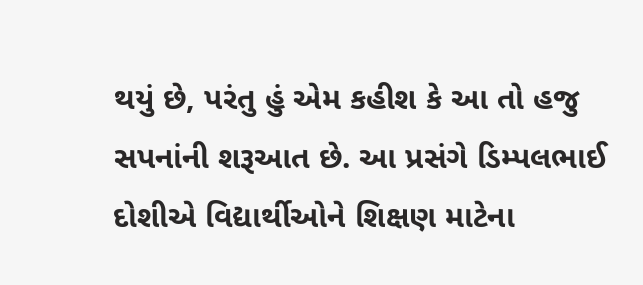થયું છે, પરંતુ હું એમ કહીશ કે આ તો હજુ સપનાંની શરૂઆત છે. આ પ્રસંગે ડિમ્પલભાઈ દોશીએ વિદ્યાર્થીઓને શિક્ષણ માટેના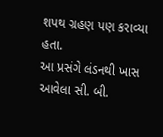શપથ ગ્રહણ પણ કરાવ્યા હતા.
આ પ્રસંગે લંડનથી ખાસ આવેલા સી. બી.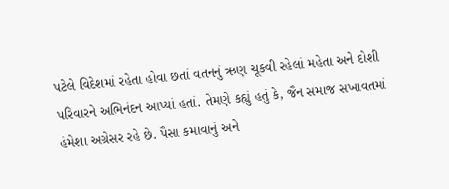પટેલે વિદેશમાં રહેતા હોવા છતાં વતનનું ઋણ ચૂકવી રહેલાં મહેતા અને દોશી પરિવારને અભિનંદન આપ્યાં હતાં. તેમણે કહ્યું હતું કે, જૈન સમાજ સખાવતમાં હંમેશા અગ્રેસર રહે છે. પૈસા કમાવાનું અને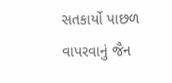સતકાર્યો પાછળ વાપરવાનું જૈન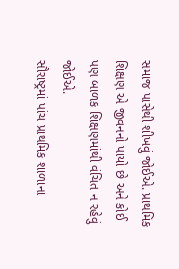સમાજ પાસેથી શીખવું જોઈએ. પ્રાથમિક શિક્ષણ એ જીવનનો પાયો છે અને કોઈ પણ બાળક શિક્ષણમાંથી વંચિત ન રહેવું જોઈએ.
સૌરાષ્ટ્રમાં પાંચ પ્રાથમિક શાળાના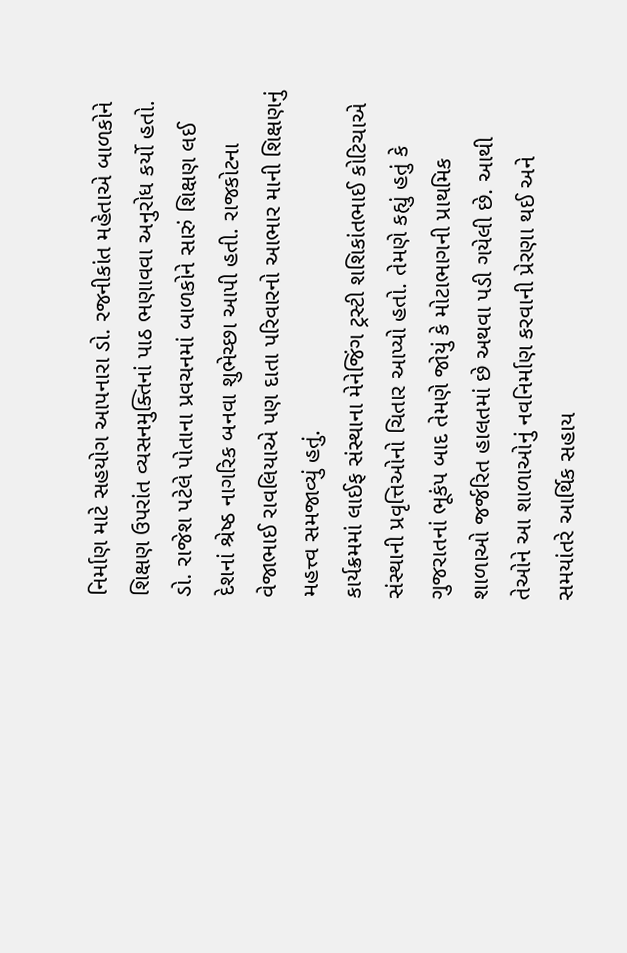નિર્માણ માટે સહયોગ આપનારા ડો. રજનીકાંત મહેતાએ બાળકોને શિક્ષણ ઉપરાંત વ્યસનમુક્તિનાં પાઠ ભણાવવા અનુરોધ કર્યો હતો. ડો. રાજેશ પટેલે પોતાના પ્રવચનમાં બાળકોને સારું શિક્ષણ લઈ દેશનાં શ્રેષ્ઠ નાગરિક બનવા શુભેચ્છા આપી હતી. રાજકોટના વેજાભાઈ રાવલિયાએ પણ દાતા પરિવારનો આભાર માની શિક્ષણનું મહત્ત્વ સમજાવ્યું હતું.
કાર્યક્રમમાં લાઈફ સંસ્થાના મેનેજિંગ ટ્રસ્ટી શશિકાંતભાઈ કોટિચાએ સંસ્થાની પ્રવૃત્તિઓનો ચિતાર આપ્યો હતો. તેમણે કહ્યું હતું કે ગુજરાતનાં ભૂકંપ બાદ તેમણે જોયું કે મોટાભાગની પ્રાથમિક શાળાઓ જર્જરિત હાલતમાં છે અથવા પડી ગયેલી છે. આથી તેઓને આ શાળાઓનું નવનિર્માણ કરવાની પ્રેરણા થઈ અને સમયાંતરે આર્થિક સહાય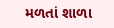મળતાં શાળા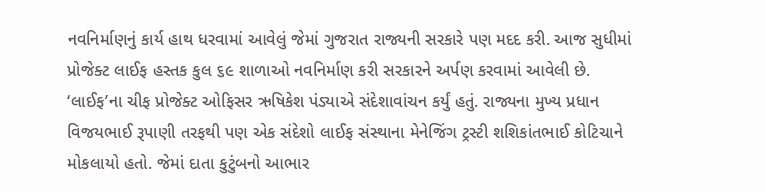નવનિર્માણનું કાર્ય હાથ ધરવામાં આવેલું જેમાં ગુજરાત રાજ્યની સરકારે પણ મદદ કરી. આજ સુધીમાં પ્રોજેક્ટ લાઈફ હસ્તક કુલ ૬૯ શાળાઓ નવનિર્માણ કરી સરકારને અર્પણ કરવામાં આવેલી છે.
‘લાઈફ’ના ચીફ પ્રોજેક્ટ ઓફિસર ઋષિકેશ પંડ્યાએ સંદેશાવાંચન કર્યું હતું. રાજ્યના મુખ્ય પ્રધાન વિજયભાઈ રૂપાણી તરફથી પણ એક સંદેશો લાઈફ સંસ્થાના મેનેજિંગ ટ્રસ્ટી શશિકાંતભાઈ કોટિચાને મોકલાયો હતો. જેમાં દાતા કુટુંબનો આભાર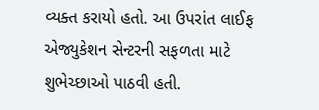વ્યક્ત કરાયો હતો. આ ઉપરાંત લાઈફ એજ્યુકેશન સેન્ટરની સફળતા માટે શુભેચ્છાઓ પાઠવી હતી.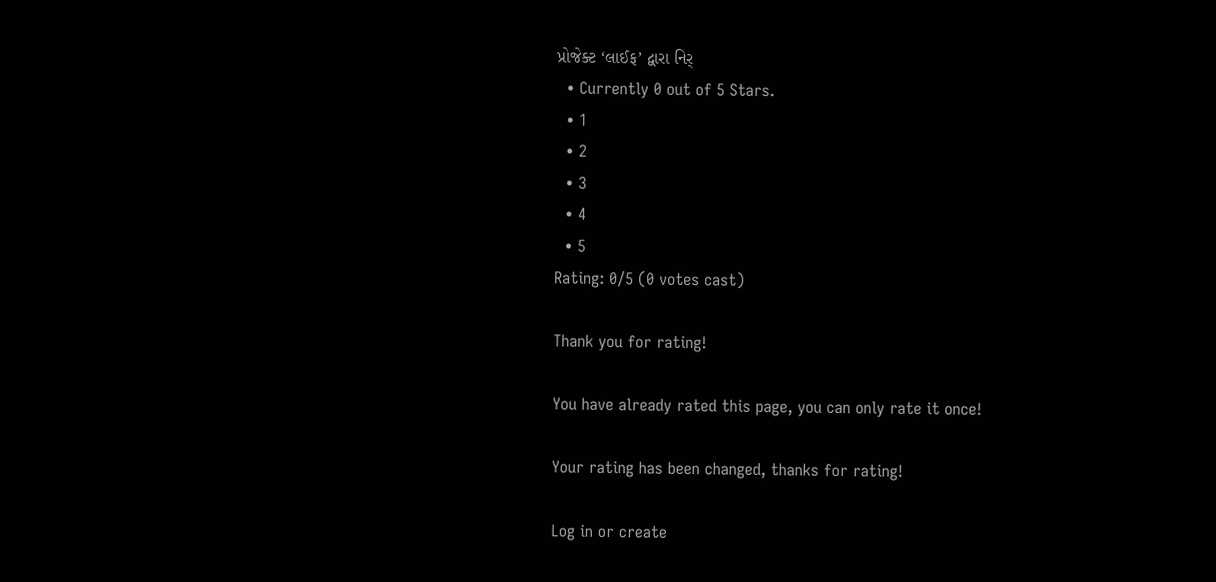પ્રોજેક્ટ ‘લાઈફ’ દ્વારા નિર્
  • Currently 0 out of 5 Stars.
  • 1
  • 2
  • 3
  • 4
  • 5
Rating: 0/5 (0 votes cast)

Thank you for rating!

You have already rated this page, you can only rate it once!

Your rating has been changed, thanks for rating!

Log in or create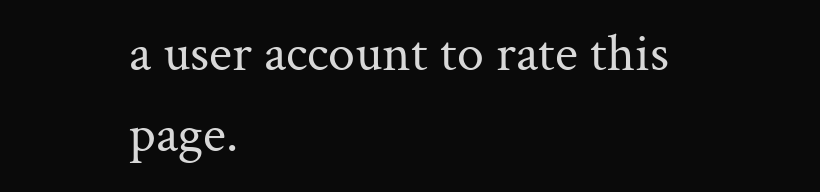a user account to rate this page.